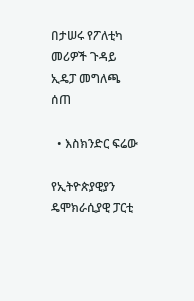በታሠሩ የፖለቲካ መሪዎች ጉዳይ ኢዴፓ መግለጫ ሰጠ

  • እስክንድር ፍሬው

የኢትዮጵያዊያን ዴሞክራሲያዊ ፓርቲ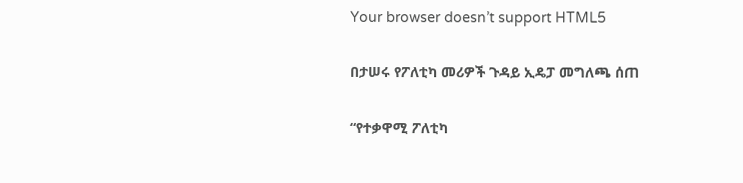Your browser doesn’t support HTML5

በታሠሩ የፖለቲካ መሪዎች ጉዳይ ኢዴፓ መግለጫ ሰጠ

“የተቃዋሚ ፖለቲካ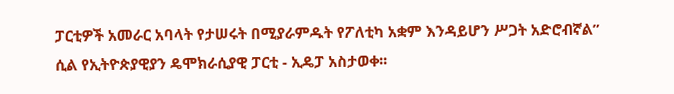ፓርቲዎች አመራር አባላት የታሠሩት በሚያራምዱት የፖለቲካ አቋም እንዳይሆን ሥጋት አድሮብኛል” ሲል የኢትዮጵያዊያን ዴሞክራሲያዊ ፓርቲ - ኢዴፓ አስታወቀ፡፡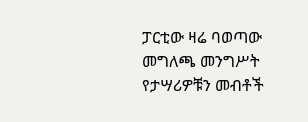ፓርቲው ዛሬ ባወጣው መግለጫ መንግሥት የታሣሪዎቹን መብቶች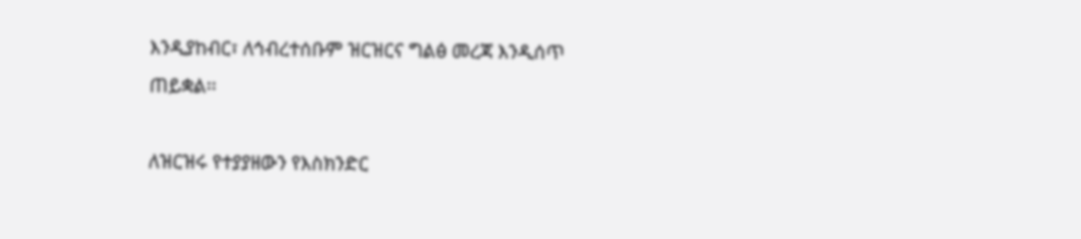እንዲያከብር፣ ለኅብረተሰቡም ዝርዝርና ግልፅ መረጃ እንዲሰጥ ጠይቋል፡፡

ለዝርዝሩ የተያያዘውን የእስክንድር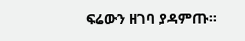ፍሬውን ዘገባ ያዳምጡ፡፡